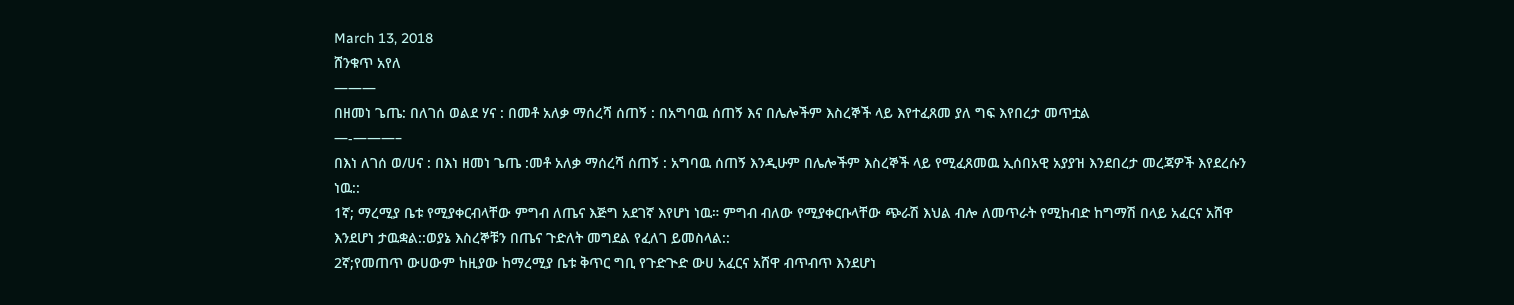March 13, 2018
ሸንቁጥ አየለ
———
በዘመነ ጌጤ: በለገሰ ወልደ ሃና : በመቶ አለቃ ማሰረሻ ሰጠኝ : በአግባዉ ሰጠኝ እና በሌሎችም እስረኞች ላይ እየተፈጸመ ያለ ግፍ እየበረታ መጥቷል
—-———–
በእነ ለገሰ ወ/ሀና : በእነ ዘመነ ጌጤ :መቶ አለቃ ማሰረሻ ሰጠኝ : አግባዉ ሰጠኝ እንዲሁም በሌሎችም እስረኞች ላይ የሚፈጸመዉ ኢሰበአዊ አያያዝ እንደበረታ መረጃዎች እየደረሱን ነዉ::
1ኛ; ማረሚያ ቤቱ የሚያቀርብላቸው ምግብ ለጤና እጅግ አደገኛ እየሆነ ነዉ። ምግብ ብለው የሚያቀርቡላቸው ጭራሽ እህል ብሎ ለመጥራት የሚከብድ ከግማሽ በላይ አፈርና አሸዋ እንደሆነ ታዉቋል::ወያኔ እስረኞቹን በጤና ጉድለት መግደል የፈለገ ይመስላል::
2ኛ;የመጠጥ ውሀውም ከዚያው ከማረሚያ ቤቱ ቅጥር ግቢ የጉድጒድ ውሀ አፈርና አሸዋ ብጥብጥ እንደሆነ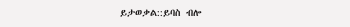ይታወቃል::ይባስ ብሎ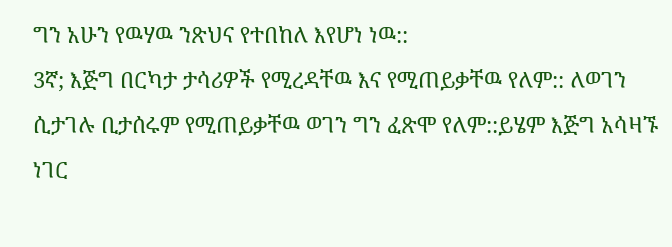ግን አሁን የዉሃዉ ንጽህና የተበከለ እየሆነ ነዉ::
3ኛ; እጅግ በርካታ ታሳሪዎች የሚረዳቸዉ እና የሚጠይቃቸዉ የለም:: ለወገን ሲታገሉ ቢታሰሩም የሚጠይቃቸዉ ወገን ግን ፈጽሞ የለም::ይሄም እጅግ አሳዛኙ ነገር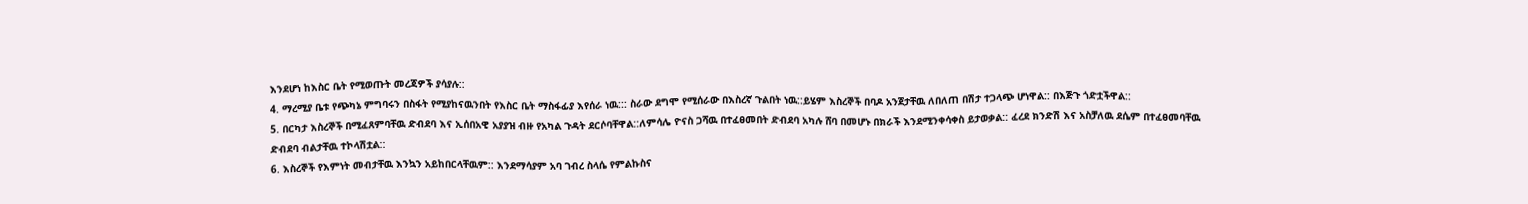እንደሆነ ከእስር ቤት የሚወጡት መረጃዎች ያሳያሉ::
4. ማረሚያ ቤቱ የጭካኔ ምግባሩን በስፋት የሚያከናዉንበት የእስር ቤት ማስፋፊያ እየሰራ ነዉ::: ስራው ደግሞ የሚሰራው በእስረኛ ጉልበት ነዉ::ይሄም እስረኞች በባዶ አንጀታቸዉ ለበለጠ በሽታ ተጋላጭ ሆነዋል:: በእጅጉ ጎድቷችዋል::
5. በርካታ እስረኞች በሚፈጸምባቸዉ ድብደባ እና ኢሰበአዊ አያያዝ ብዙ የአካል ጉዳት ደርሶባቸዋል::ለምሳሌ ዮናስ ጋሻዉ በተፈፀመበት ድብደባ አካሉ ሸባ በመሆኑ በክራች እንደሚንቀሳቀስ ይታወቃል:: ፈረደ ክንድሽ እና አስቻለዉ ደሴም በተፈፀመባቸዉ ድብደባ ብልታቸዉ ተኮላሽቷል::
6. እስረኞች የእምነት መብታቸዉ እንኳን አይከበርላቸዉም:: እንደማሳያም አባ ገብረ ስላሴ የምልኩስና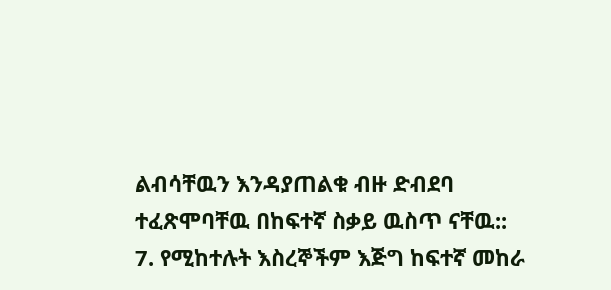ልብሳቸዉን እንዳያጠልቁ ብዙ ድብደባ ተፈጽሞባቸዉ በከፍተኛ ስቃይ ዉስጥ ናቸዉ::
7. የሚከተሉት እስረኞችም እጅግ ከፍተኛ መከራ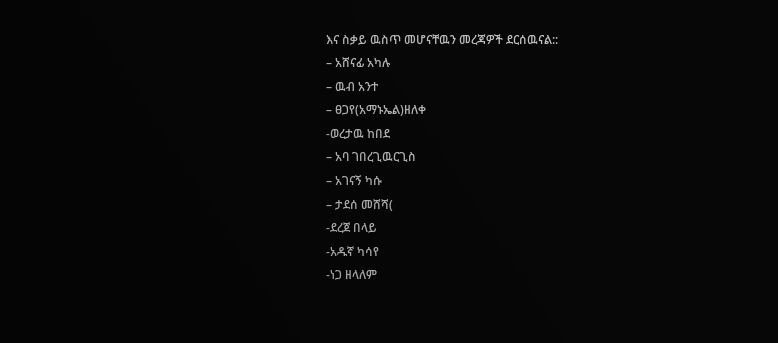እና ስቃይ ዉስጥ መሆናቸዉን መረጃዎች ደርሰዉናል::
– አሸናፊ አካሉ
– ዉብ አንተ
– ፀጋየ(አማኑኤል)ዘለቀ
-ወረታዉ ከበደ
– አባ ገበረጊዉርጊስ
– አገናኝ ካሱ
– ታደሰ መሸሻ(
-ደረጀ በላይ
-አዱኛ ካሳየ
-ነጋ ዘላለም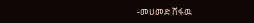-መሀመድ ሸፋዉ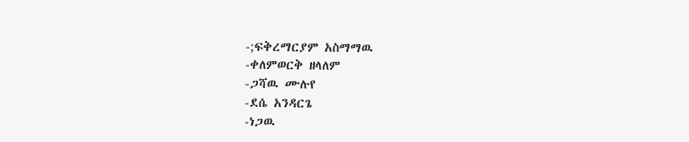-;ፍቅረማርያም አስማማዉ
-ቀለምወርቅ ዘላለም
-ጋሻዉ ሙሉየ
-ደሴ አንዳርጌ
-ነጋዉ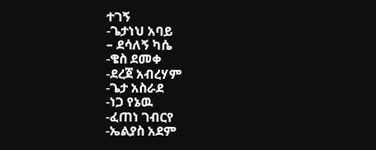ተገኝ
-ጌታነህ አባይ
– ደሳለኝ ካሴ
-ቄስ ደመቀ
-ደረጀ አብረሃም
-ጌታ አስራደ
-ነጋ የኔዉ
-ፈጠነ ገብርየ
-ኤልያስ አደም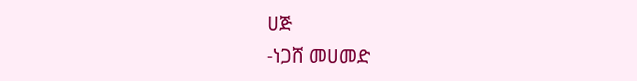ሀጅ
-ነጋሸ መሀመድ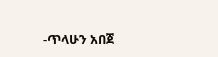-ጥላሁን አበጀ